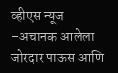व्हीएस न्यूज –अचानक आलेला जोरदार पाऊस आणि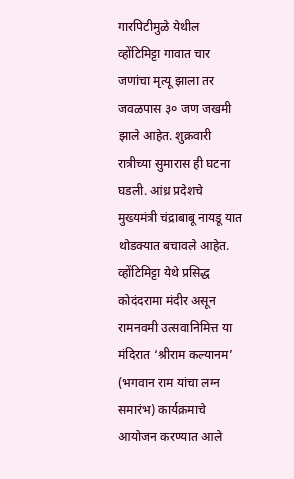गारपिटीमुळे येथील व्होंटिमिट्टा गावात चार जणांचा मृत्यू झाला तर जवळपास ३० जण जखमी झाले आहेत. शुक्रवारी रात्रीच्या सुमारास ही घटना घडली. आंध्र प्रदेशचे मुख्यमंत्री चंद्राबाबू नायडू यात थोडक्यात बचावले आहेत.
व्होंटिमिट्टा येथे प्रसिद्ध कोदंदरामा मंदीर असून रामनवमी उत्सवानिमित्त या मंदिरात ‘श्रीराम कल्यानम’ (भगवान राम यांचा लग्न समारंभ) कार्यक्रमाचे आयोजन करण्यात आले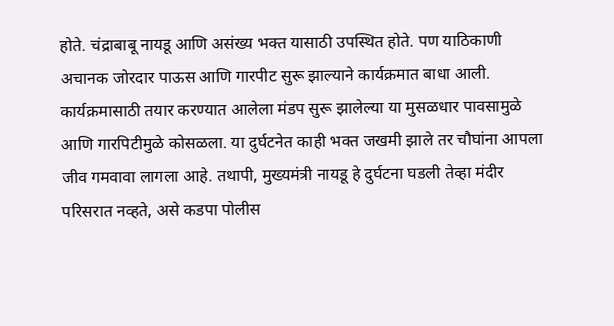होते. चंद्राबाबू नायडू आणि असंख्य भक्त यासाठी उपस्थित होते. पण याठिकाणी अचानक जोरदार पाऊस आणि गारपीट सुरू झाल्याने कार्यक्रमात बाधा आली. कार्यक्रमासाठी तयार करण्यात आलेला मंडप सुरू झालेल्या या मुसळधार पावसामुळे आणि गारपिटीमुळे कोसळला. या दुर्घटनेत काही भक्त जखमी झाले तर चौघांना आपला जीव गमवावा लागला आहे. तथापी, मुख्यमंत्री नायडू हे दुर्घटना घडली तेव्हा मंदीर परिसरात नव्हते, असे कडपा पोलीस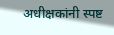अधीक्षकांनी स्पष्ट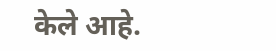केले आहे.